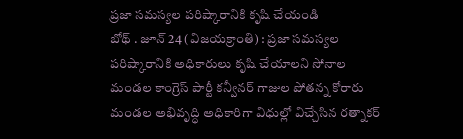ప్రజా సమస్యల పరిష్కారానికి కృషి చేయండి
బోథ్ . జూన్ 24 (విజయక్రాంతి) : ప్రజా సమస్యల పరిష్కారానికి అధికారులు కృషి చేయాలని సోనాల మండల కాంగ్రెస్ పార్టీ కన్వీనర్ గాజుల పోతన్న కోరారు మండల అభివృద్ధి అధికారిగా విధుల్లో విచ్చేసిన రత్నాకర్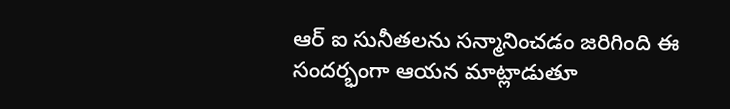ఆర్ ఐ సునీతలను సన్మానించడం జరిగింది ఈ సందర్భంగా ఆయన మాట్లాడుతూ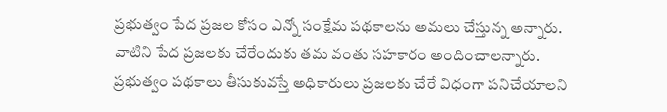ప్రభుత్వం పేద ప్రజల కోసం ఎన్నో సంక్షేమ పథకాలను అమలు చేస్తున్న అన్నారు. వాటిని పేద ప్రజలకు చేరేందుకు తమ వంతు సహకారం అందించాలన్నారు. ప్రభుత్వం పథకాలు తీసుకువస్తే అధికారులు ప్రజలకు చేరే విధంగా పనిచేయాలని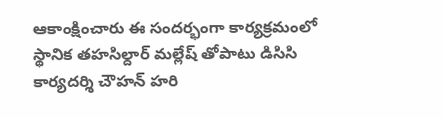ఆకాంక్షించారు ఈ సందర్భంగా కార్యక్రమంలో స్థానిక తహసిల్దార్ మల్లేష్ తోపాటు డిసిసి కార్యదర్శి చౌహన్ హరి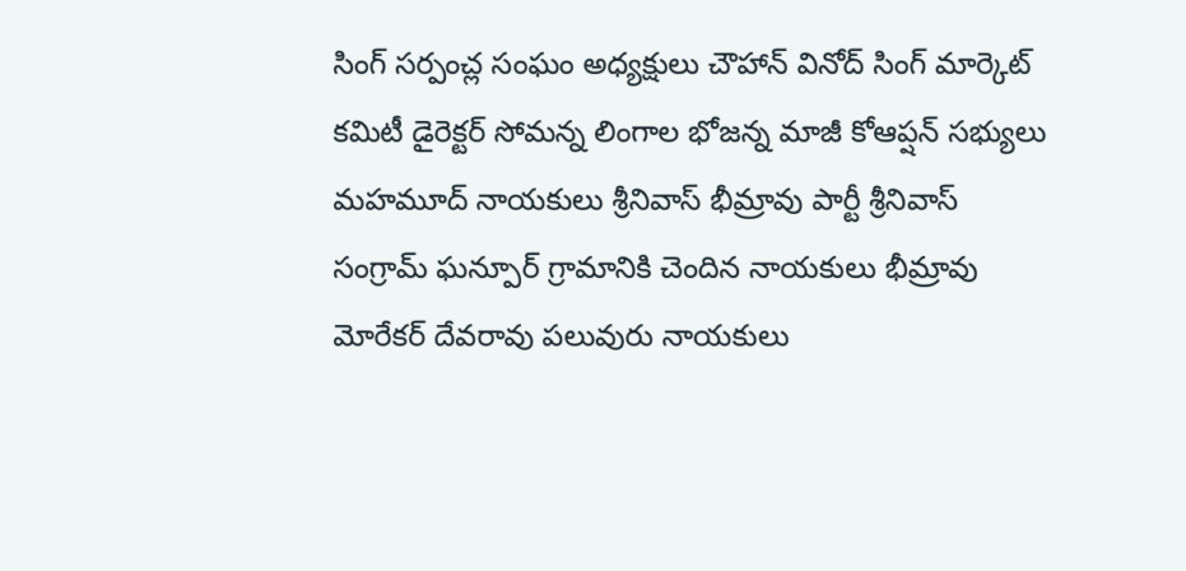సింగ్ సర్పంచ్ల సంఘం అధ్యక్షులు చౌహాన్ వినోద్ సింగ్ మార్కెట్ కమిటీ డైరెక్టర్ సోమన్న లింగాల భోజన్న మాజీ కోఆప్షన్ సభ్యులు మహమూద్ నాయకులు శ్రీనివాస్ భీమ్రావు పార్టీ శ్రీనివాస్ సంగ్రామ్ ఘన్పూర్ గ్రామానికి చెందిన నాయకులు భీమ్రావు మోరేకర్ దేవరావు పలువురు నాయకులు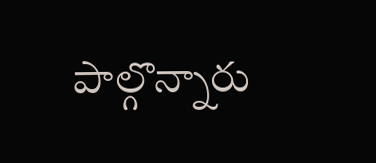పాల్గొన్నారు